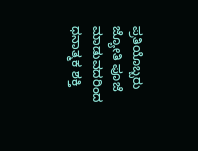ಪ್ರತಿಯೊಬ್ಬರು ಜ್ಯೋತಿ ಪೂಜೆ ಮಾಡುವದರಿಂದ ಧನಾತ್ಮಕ ಶಕ್ತಿ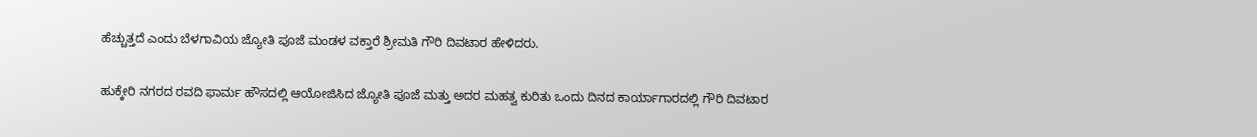ಹೆಚ್ಚುತ್ತದೆ ಎಂದು ಬೆಳಗಾವಿಯ ಜ್ಯೋತಿ ಪೂಜೆ ಮಂಡಳ ವಕ್ತಾರೆ ಶ್ರೀಮತಿ ಗೌರಿ ದಿವಟಾರ ಹೇಳಿದರು.

ಹುಕ್ಕೇರಿ ನಗರದ ರವದಿ ಫಾರ್ಮ ಹೌಸದಲ್ಲಿ ಆಯೋಜಿಸಿದ ಜ್ಯೋತಿ ಪೂಜೆ ಮತ್ತು ಅದರ ಮಹತ್ವ ಕುರಿತು ಒಂದು ದಿನದ ಕಾರ್ಯಾಗಾರದಲ್ಲಿ ಗೌರಿ ದಿವಟಾರ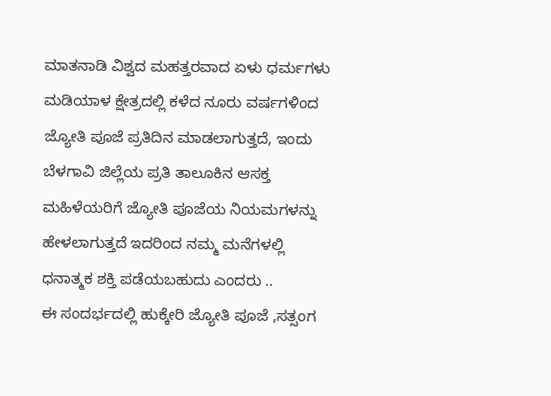ಮಾತನಾಡಿ ವಿಶ್ವದ ಮಹತ್ತರವಾದ ಏಳು ಧರ್ಮಗಳು ಮಡಿಯಾಳ ಕ್ಷೇತ್ರದಲ್ಲಿ ಕಳೆದ ನೂರು ವರ್ಷಗಳಿಂದ ಜ್ಯೋತಿ ಪೂಜೆ ಪ್ರತಿದಿನ ಮಾಡಲಾಗುತ್ತದೆ, ಇಂದು ಬೆಳಗಾವಿ ಜಿಲ್ಲೆಯ ಪ್ರತಿ ತಾಲೂಕಿನ ಆಸಕ್ತ ಮಹಿಳೆಯರಿಗೆ ಜ್ಯೋತಿ ಪೂಜೆಯ ನಿಯಮಗಳನ್ನು ಹೇಳಲಾಗುತ್ತದೆ ಇದರಿಂದ ನಮ್ಮ ಮನೆಗಳಲ್ಲಿ ಧನಾತ್ಮಕ ಶಕ್ತಿ ಪಡೆಯಬಹುದು ಎಂದರು ..
ಈ ಸಂದರ್ಭದಲ್ಲಿ ಹುಕ್ಕೇರಿ ಜ್ಯೋತಿ ಪೂಜೆ ,ಸತ್ಸಂಗ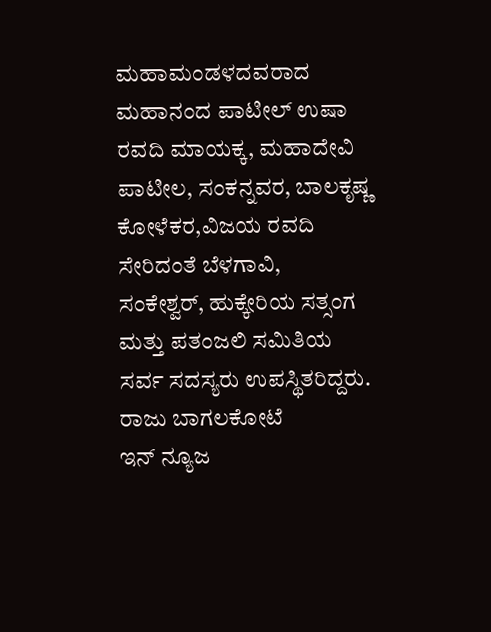ಮಹಾಮಂಡಳದವರಾದ
ಮಹಾನಂದ ಪಾಟೀಲ್ ಉಷಾ ರವದಿ ಮಾಯಕ್ಕ, ಮಹಾದೇವಿ ಪಾಟೀಲ, ಸಂಕನ್ನವರ, ಬಾಲಕೃಷ್ಣ ಕೋಳೆಕರ,ವಿಜಯ ರವದಿ ಸೇರಿದಂತೆ ಬೆಳಗಾವಿ, ಸಂಕೇಶ್ವರ್, ಹುಕ್ಕೇರಿಯ ಸತ್ಸಂಗ ಮತ್ತು ಪತಂಜಲಿ ಸಮಿತಿಯ ಸರ್ವ ಸದಸ್ಯರು ಉಪಸ್ಥಿತರಿದ್ದರು.
ರಾಜು ಬಾಗಲಕೋಟೆ
ಇನ್ ನ್ಯೂಜ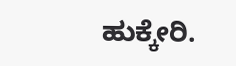ಹುಕ್ಕೇರಿ.